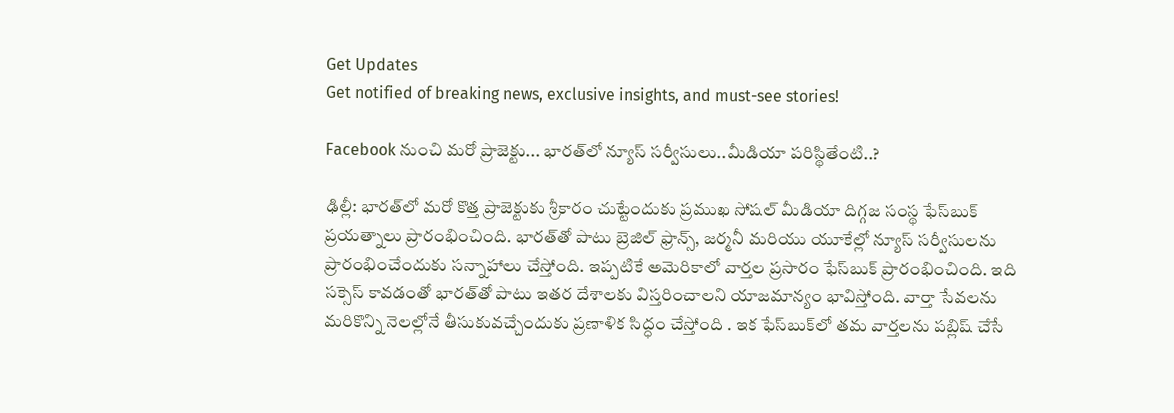Get Updates
Get notified of breaking news, exclusive insights, and must-see stories!

Facebook నుంచి మరో ప్రాజెక్టు... భారత్‌లో న్యూస్ సర్వీసులు..మీడియా పరిస్థితేంటి..?

ఢిల్లీ: భారత్‌లో మరో కొత్త ప్రాజెక్టుకు శ్రీకారం చుట్టేందుకు ప్రముఖ సోషల్ మీడియా దిగ్గజ సంస్థ ఫేస్‌బుక్ ప్రయత్నాలు ప్రారంభించింది. భారత్‌తో పాటు బ్రెజిల్ ఫ్రాన్స్, జర్మనీ మరియు యూకేల్లో న్యూస్ సర్వీసులను ప్రారంభించేందుకు సన్నాహాలు చేస్తోంది. ఇప్పటికే అమెరికాలో వార్తల ప్రసారం ఫేస్‌బుక్ ప్రారంభించింది. ఇది సక్సెస్ కావడంతో భారత్‌తో పాటు ఇతర దేశాలకు విస్తరించాలని యాజమాన్యం భావిస్తోంది. వార్తా సేవలను మరికొన్ని నెలల్లోనే తీసుకువచ్చేందుకు ప్రణాళిక సిద్ధం చేస్తోంది . ఇక ఫేస్‌బుక్‌లో తమ వార్తలను పబ్లిష్ చేసే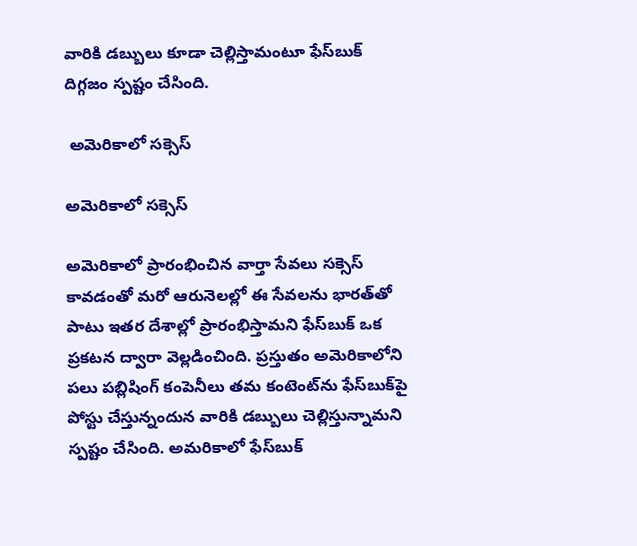వారికి డబ్బులు కూడా చెల్లిస్తామంటూ ఫేస్‌బుక్ దిగ్గజం స్పష్టం చేసింది.

 అమెరికాలో సక్సెస్

అమెరికాలో సక్సెస్

అమెరికాలో ప్రారంభించిన వార్తా సేవలు సక్సెస్ కావడంతో మరో ఆరునెలల్లో ఈ సేవలను భారత్‌తో పాటు ఇతర దేశాల్లో ప్రారంభిస్తామని ఫేస్‌బుక్ ఒక ప్రకటన ద్వారా వెల్లడించింది. ప్రస్తుతం అమెరికాలోని పలు పబ్లిషింగ్ కంపెనీలు తమ కంటెంట్‌ను ఫేస్‌బుక్‌పై పోస్టు చేస్తున్నందున వారికి డబ్బులు చెల్లిస్తున్నామని స్పష్టం చేసింది. అమరికాలో ఫేస్‌బుక్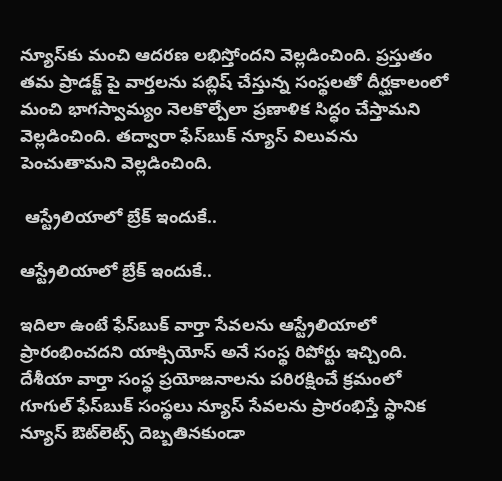న్యూస్‌కు మంచి ఆదరణ లభిస్తోందని వెల్లడించింది. ప్రస్తుతం తమ ప్రాడక్ట్ పై వార్తలను పబ్లిష్ చేస్తున్న సంస్థలతో దీర్ఘకాలంలో మంచి భాగస్వామ్యం నెలకొల్పేలా ప్రణాళిక సిద్ధం చేస్తామని వెల్లడించింది. తద్వారా ఫేస్‌బుక్ న్యూస్ విలువను పెంచుతామని వెల్లడించింది.

 ఆస్ట్రేలియాలో బ్రేక్ ఇందుకే..

ఆస్ట్రేలియాలో బ్రేక్ ఇందుకే..

ఇదిలా ఉంటే ఫేస్‌బుక్ వార్తా సేవలను ఆస్ట్రేలియాలో ప్రారంభించదని యాక్సియోస్ అనే సంస్థ రిపోర్టు ఇచ్చింది. దేశీయా వార్తా సంస్థ ప్రయోజనాలను పరిరక్షించే క్రమంలో గూగుల్ ఫేస్‌బుక్‌ సంస్థలు న్యూస్ సేవలను ప్రారంభిస్తే స్థానిక న్యూస్ ఔట్‌లెట్స్‌ దెబ్బతినకుండా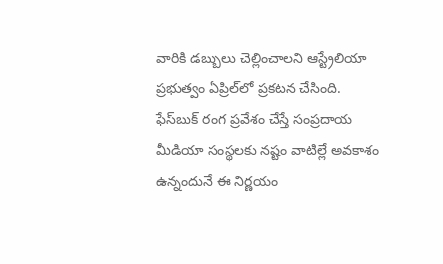వారికి డబ్బులు చెల్లించాలని ఆస్ట్రేలియా ప్రభుత్వం ఏప్రిల్‌లో ప్రకటన చేసింది. ఫేస్‌బుక్ రంగ ప్రవేశం చేస్తే సంప్రదాయ మీడియా సంస్థలకు నష్టం వాటిల్లే అవకాశం ఉన్నందునే ఈ నిర్ణయం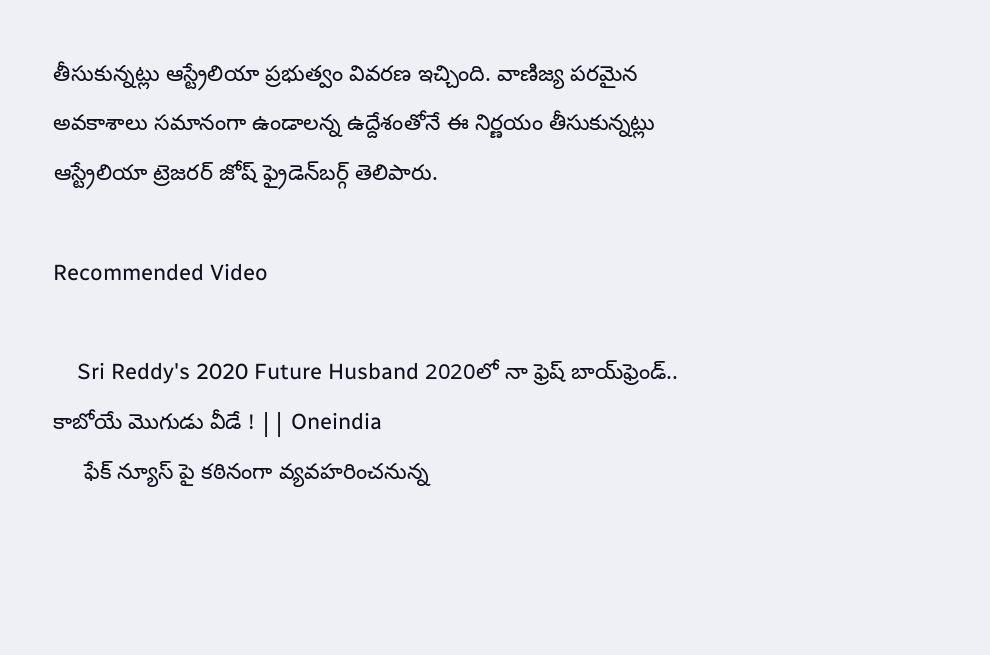తీసుకున్నట్లు ఆస్ట్రేలియా ప్రభుత్వం వివరణ ఇచ్చింది. వాణిజ్య పరమైన అవకాశాలు సమానంగా ఉండాలన్న ఉద్దేశంతోనే ఈ నిర్ణయం తీసుకున్నట్లు ఆస్ట్రేలియా ట్రెజరర్ జోష్ ఫ్రైడెన్‌బర్గ్ తెలిపారు.

Recommended Video

    Sri Reddy's 2020 Future Husband 2020లో నా ఫ్రెష్ బాయ్‌ఫ్రెండ్.. కాబోయే మొగుడు వీడే ! || Oneindia
     ఫేక్‌ న్యూస్ పై కఠినంగా వ్యవహరించనున్న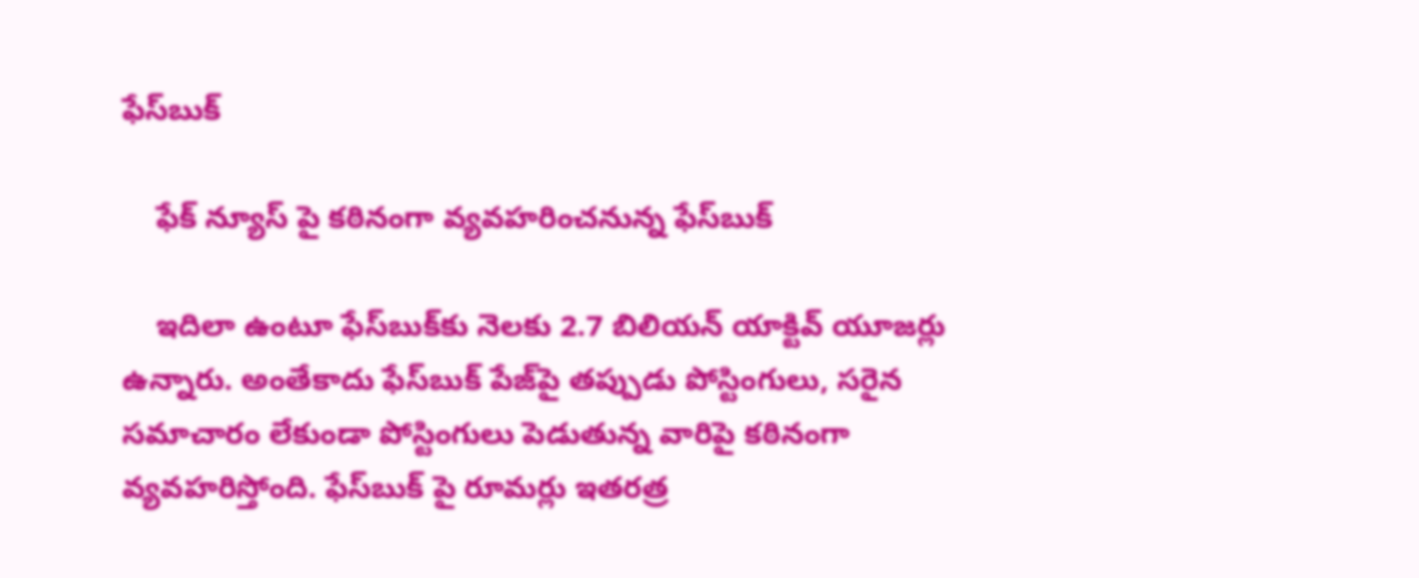ఫేస్‌బుక్

    ఫేక్‌ న్యూస్ పై కఠినంగా వ్యవహరించనున్న ఫేస్‌బుక్

    ఇదిలా ఉంటూ ఫేస్‌బుక్‌కు నెలకు 2.7 బిలియన్ యాక్టివ్ యూజర్లు ఉన్నారు. అంతేకాదు ఫేస్‌బుక్ పేజ్‌పై తప్పుడు పోస్టింగులు, సరైన సమాచారం లేకుండా పోస్టింగులు పెడుతున్న వారిపై కఠినంగా వ్యవహరిస్తోంది. ఫేస్‌బుక్‌ పై రూమర్లు ఇతరత్ర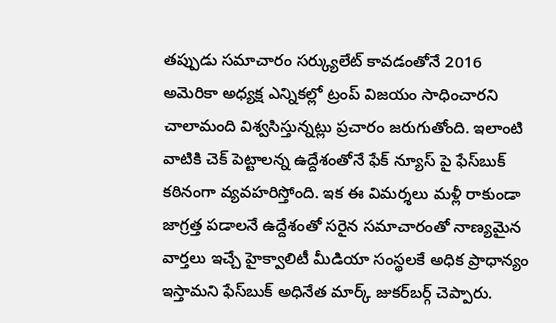తప్పుడు సమాచారం సర్క్యులేట్ కావడంతోనే 2016 అమెరికా అధ్యక్ష ఎన్నికల్లో ట్రంప్ విజయం సాధించారని చాలామంది విశ్వసిస్తున్నట్లు ప్రచారం జరుగుతోంది. ఇలాంటి వాటికి చెక్ పెట్టాలన్న ఉద్దేశంతోనే ఫేక్ న్యూస్‌ పై ఫేస్‌బుక్ కఠినంగా వ్యవహరిస్తోంది. ఇక ఈ విమర్శలు మళ్లీ రాకుండా జాగ్రత్త పడాలనే ఉద్దేశంతో సరైన సమాచారంతో నాణ్యమైన వార్తలు ఇచ్చే హైక్వాలిటీ మీడియా సంస్థలకే అధిక ప్రాధాన్యం ఇస్తామని ఫేస్‌బుక్ అధినేత మార్క్ జుకర్‌బర్గ్ చెప్పారు.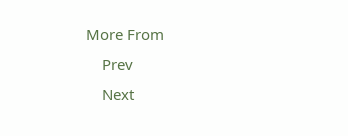More From
    Prev
    Next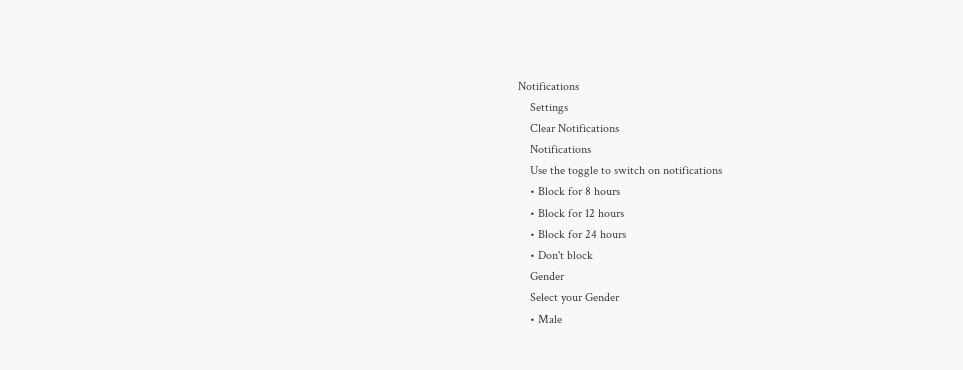Notifications
    Settings
    Clear Notifications
    Notifications
    Use the toggle to switch on notifications
    • Block for 8 hours
    • Block for 12 hours
    • Block for 24 hours
    • Don't block
    Gender
    Select your Gender
    • Male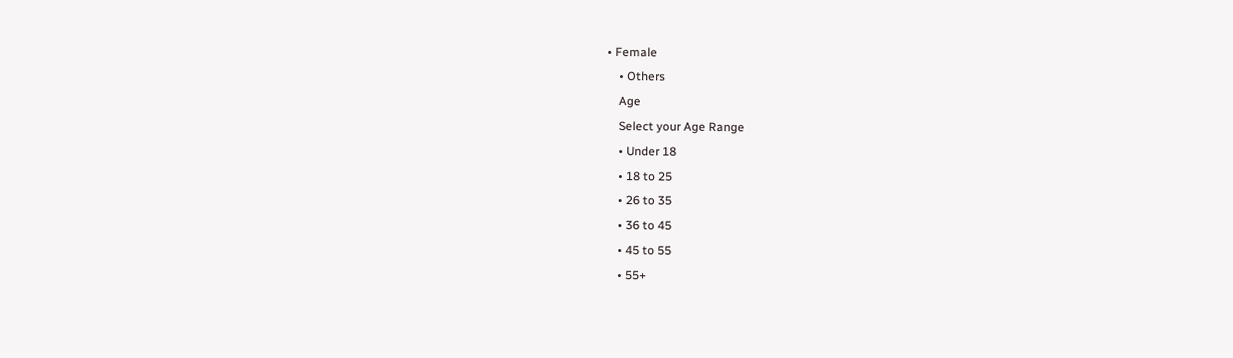• Female
    • Others
    Age
    Select your Age Range
    • Under 18
    • 18 to 25
    • 26 to 35
    • 36 to 45
    • 45 to 55
    • 55+